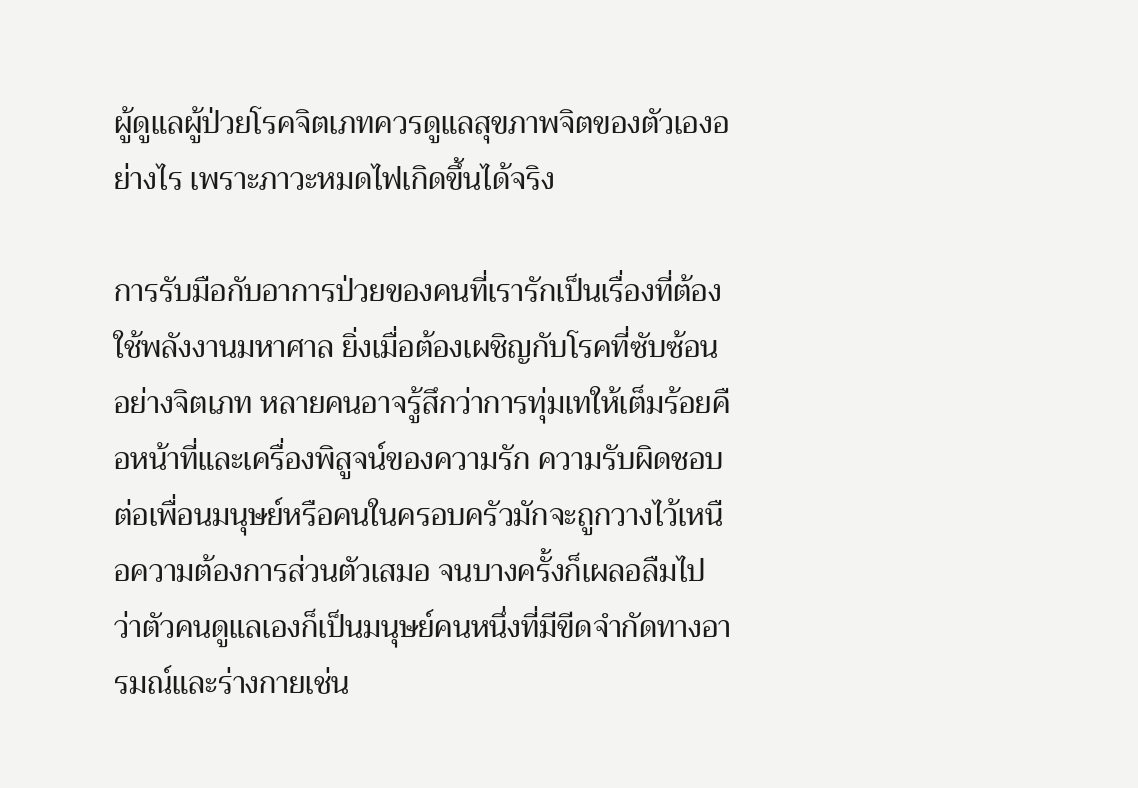ผู้ดูแลผู้ป่วยโรคจิตเภทควรดูแลสุขภาพจิตของตัวเองอย่างไร เพราะภาวะหมดไฟเกิดขึ้นได้จริง

การรับมือกับอาการป่วยของคนที่เรารักเป็นเรื่องที่ต้องใช้พลังงานมหาศาล ยิ่งเมื่อต้องเผชิญกับโรคที่ซับซ้อนอย่างจิตเภท หลายคนอาจรู้สึกว่าการทุ่มเทให้เต็มร้อยคือหน้าที่และเครื่องพิสูจน์ของความรัก ความรับผิดชอบต่อเพื่อนมนุษย์หรือคนในครอบครัวมักจะถูกวางไว้เหนือความต้องการส่วนตัวเสมอ จนบางครั้งก็เผลอลืมไปว่าตัวคนดูแลเองก็เป็นมนุษย์คนหนึ่งที่มีขีดจำกัดทางอารมณ์และร่างกายเช่น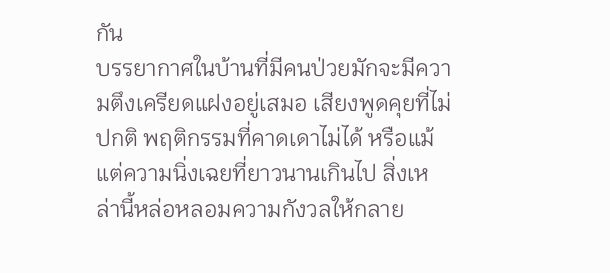กัน
บรรยากาศในบ้านที่มีคนป่วยมักจะมีความตึงเครียดแฝงอยู่เสมอ เสียงพูดคุยที่ไม่ปกติ พฤติกรรมที่คาดเดาไม่ได้ หรือแม้แต่ความนิ่งเฉยที่ยาวนานเกินไป สิ่งเหล่านี้หล่อหลอมความกังวลให้กลาย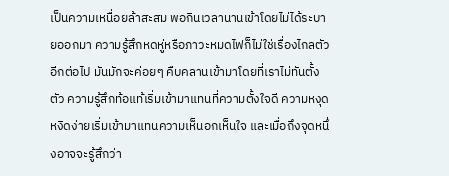เป็นความเหนื่อยล้าสะสม พอกินเวลานานเข้าโดยไม่ได้ระบายออกมา ความรู้สึกหดหู่หรือภาวะหมดไฟก็ไม่ใช่เรื่องไกลตัวอีกต่อไป มันมักจะค่อยๆ คืบคลานเข้ามาโดยที่เราไม่ทันตั้งตัว ความรู้สึกท้อแท้เริ่มเข้ามาแทนที่ความตั้งใจดี ความหงุดหงิดง่ายเริ่มเข้ามาแทนความเห็นอกเห็นใจ และเมื่อถึงจุดหนึ่งอาจจะรู้สึกว่า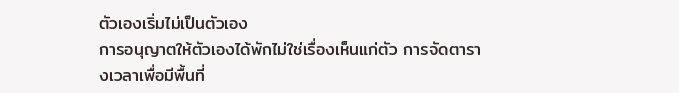ตัวเองเริ่มไม่เป็นตัวเอง
การอนุญาตให้ตัวเองได้พักไม่ใช่เรื่องเห็นแก่ตัว การจัดตารางเวลาเพื่อมีพื้นที่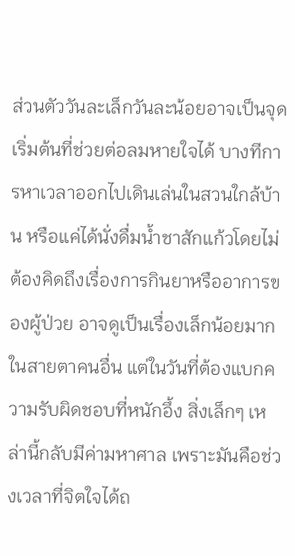ส่วนตัววันละเล็กวันละน้อยอาจเป็นจุดเริ่มต้นที่ช่วยต่อลมหายใจได้ บางทีการหาเวลาออกไปเดินเล่นในสวนใกล้บ้าน หรือแค่ได้นั่งดื่มน้ำชาสักแก้วโดยไม่ต้องคิดถึงเรื่องการกินยาหรืออาการของผู้ป่วย อาจดูเป็นเรื่องเล็กน้อยมากในสายตาคนอื่น แต่ในวันที่ต้องแบกความรับผิดชอบที่หนักอึ้ง สิ่งเล็กๆ เหล่านี้กลับมีค่ามหาศาล เพราะมันคือช่วงเวลาที่จิตใจได้ถ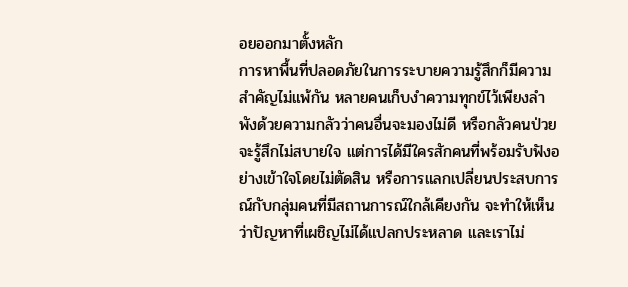อยออกมาตั้งหลัก
การหาพื้นที่ปลอดภัยในการระบายความรู้สึกก็มีความสำคัญไม่แพ้กัน หลายคนเก็บงำความทุกข์ไว้เพียงลำพังด้วยความกลัวว่าคนอื่นจะมองไม่ดี หรือกลัวคนป่วยจะรู้สึกไม่สบายใจ แต่การได้มีใครสักคนที่พร้อมรับฟังอย่างเข้าใจโดยไม่ตัดสิน หรือการแลกเปลี่ยนประสบการณ์กับกลุ่มคนที่มีสถานการณ์ใกล้เคียงกัน จะทำให้เห็นว่าปัญหาที่เผชิญไม่ได้แปลกประหลาด และเราไม่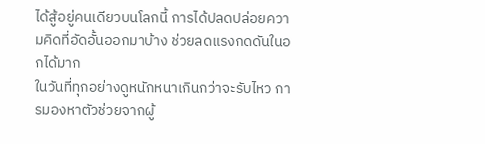ได้สู้อยู่คนเดียวบนโลกนี้ การได้ปลดปล่อยความคิดที่อัดอั้นออกมาบ้าง ช่วยลดแรงกดดันในอกได้มาก
ในวันที่ทุกอย่างดูหนักหนาเกินกว่าจะรับไหว การมองหาตัวช่วยจากผู้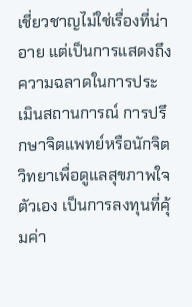เชี่ยวชาญไม่ใช่เรื่องที่น่าอาย แต่เป็นการแสดงถึงความฉลาดในการประเมินสถานการณ์ การปรึกษาจิตแพทย์หรือนักจิตวิทยาเพื่อดูแลสุขภาพใจตัวเอง เป็นการลงทุนที่คุ้มค่า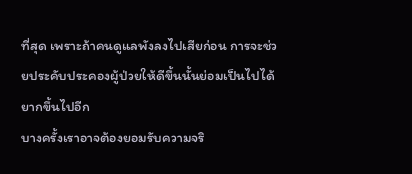ที่สุด เพราะถ้าคนดูแลพังลงไปเสียก่อน การจะช่วยประคับประคองผู้ป่วยให้ดีขึ้นนั้นย่อมเป็นไปได้ยากขึ้นไปอีก
บางครั้งเราอาจต้องยอมรับความจริ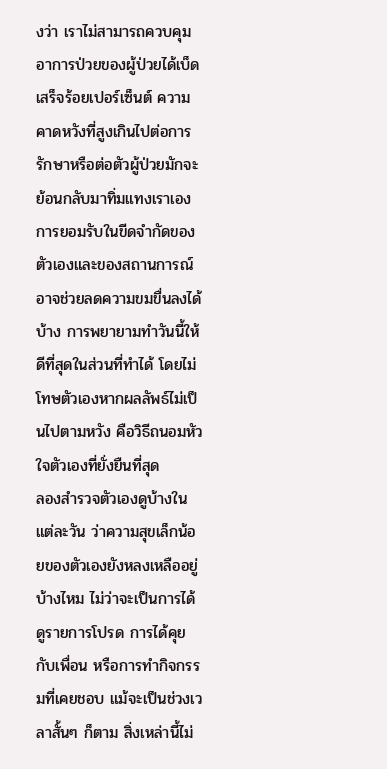งว่า เราไม่สามารถควบคุมอาการป่วยของผู้ป่วยได้เบ็ดเสร็จร้อยเปอร์เซ็นต์ ความคาดหวังที่สูงเกินไปต่อการรักษาหรือต่อตัวผู้ป่วยมักจะย้อนกลับมาทิ่มแทงเราเอง การยอมรับในขีดจำกัดของตัวเองและของสถานการณ์ อาจช่วยลดความขมขื่นลงได้บ้าง การพยายามทำวันนี้ให้ดีที่สุดในส่วนที่ทำได้ โดยไม่โทษตัวเองหากผลลัพธ์ไม่เป็นไปตามหวัง คือวิธีถนอมหัวใจตัวเองที่ยั่งยืนที่สุด
ลองสำรวจตัวเองดูบ้างในแต่ละวัน ว่าความสุขเล็กน้อยของตัวเองยังหลงเหลืออยู่บ้างไหม ไม่ว่าจะเป็นการได้ดูรายการโปรด การได้คุยกับเพื่อน หรือการทำกิจกรรมที่เคยชอบ แม้จะเป็นช่วงเวลาสั้นๆ ก็ตาม สิ่งเหล่านี้ไม่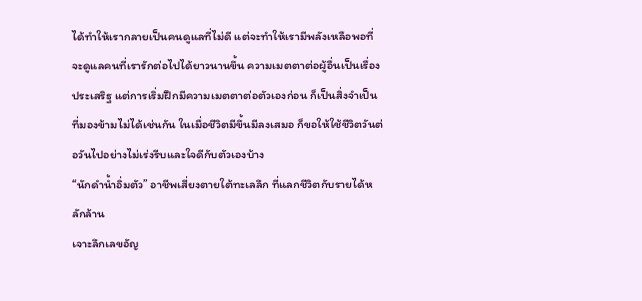ได้ทำให้เรากลายเป็นคนดูแลที่ไม่ดี แต่จะทำให้เรามีพลังเหลือพอที่จะดูแลคนที่เรารักต่อไปได้ยาวนานขึ้น ความเมตตาต่อผู้อื่นเป็นเรื่องประเสริฐ แต่การเริ่มฝึกมีความเมตตาต่อตัวเองก่อน ก็เป็นสิ่งจำเป็นที่มองข้ามไม่ได้เช่นกัน ในเมื่อชีวิตมีขึ้นมีลงเสมอ ก็ขอให้ใช้ชีวิตวันต่อวันไปอย่างไม่เร่งรีบและใจดีกับตัวเองบ้าง
“นักดำน้ำอิ่มตัว” อาชีพเสี่ยงตายใต้ทะเลลึก ที่แลกชีวิตกับรายได้หลักล้าน
เจาะลึกเลขอัญ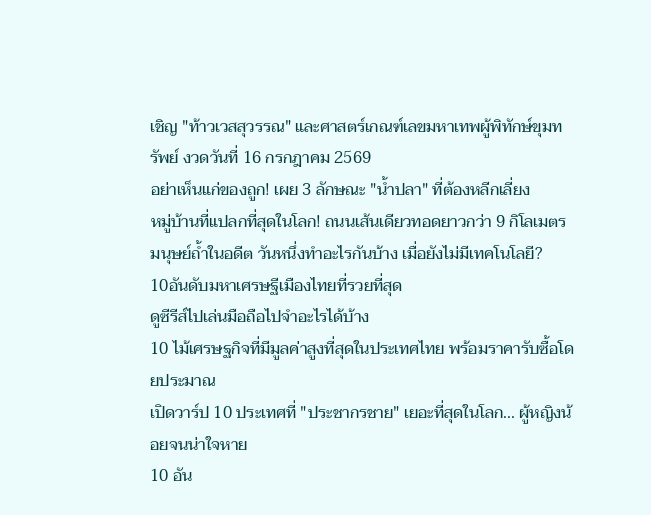เชิญ "ท้าวเวสสุวรรณ" และศาสตร์เกณฑ์เลขมหาเทพผู้พิทักษ์ขุมทรัพย์ งวดวันที่ 16 กรกฎาคม 2569
อย่าเห็นแก่ของถูก! เผย 3 ลักษณะ "น้ำปลา" ที่ต้องหลีกเลี่ยง
หมู่บ้านที่แปลกที่สุดในโลก! ถนนเส้นเดียวทอดยาวกว่า 9 กิโลเมตร
มนุษย์ถ้ำในอดีต วันหนึ่งทำอะไรกันบ้าง เมื่อยังไม่มีเทคโนโลยี?
10อันดับมหาเศรษฐีเมืองไทยที่รวยที่สุด
ดูซีรีส์ไปเล่นมือถือไปจำอะไรได้บ้าง
10 ไม้เศรษฐกิจที่มีมูลค่าสูงที่สุดในประเทศไทย พร้อมราคารับซื้อโดยประมาณ
เปิดวาร์ป 10 ประเทศที่ "ประชากรชาย" เยอะที่สุดในโลก... ผู้หญิงน้อยจนน่าใจหาย
10 อัน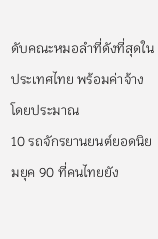ดับคณะหมอลำที่ดังที่สุดในประเทศไทย พร้อมค่าจ้างโดยประมาณ
10 รถจักรยานยนต์ยอดนิยมยุค 90 ที่คนไทยยัง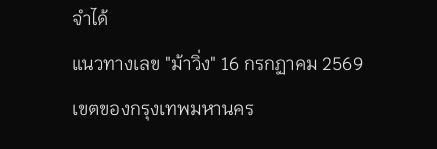จำได้
แนวทางเลข "ม้าวิ่ง" 16 กรกฏาคม 2569
เขตของกรุงเทพมหานคร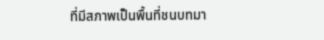ที่มีสภาพเป็นพื้นที่ชนบทมา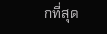กที่สุด